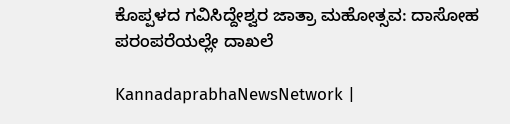ಕೊಪ್ಪಳದ ಗವಿಸಿದ್ದೇಶ್ವರ ಜಾತ್ರಾ ಮಹೋತ್ಸವ: ದಾಸೋಹ ಪರಂಪರೆಯಲ್ಲೇ ದಾಖಲೆ

KannadaprabhaNewsNetwork |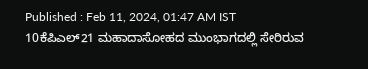Published : Feb 11, 2024, 01:47 AM IST
10ಕೆಪಿಎಲ್21 ಮಹಾದಾಸೋಹದ ಮುಂಭಾಗದಲ್ಲಿ ಸೇರಿರುವ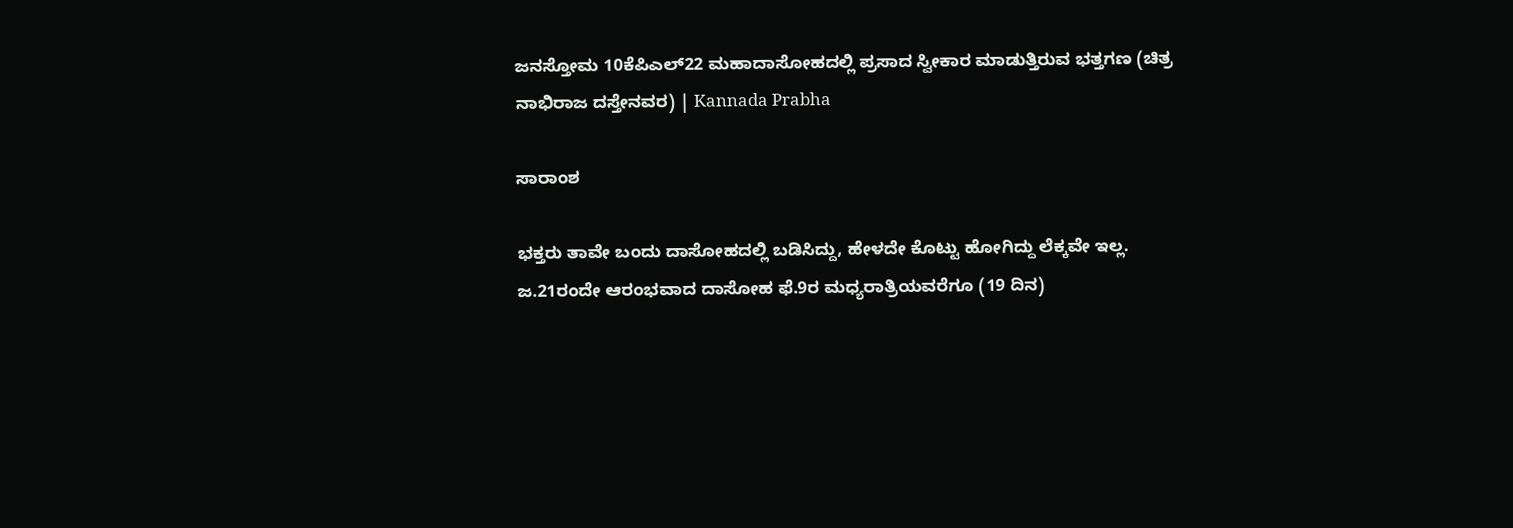ಜನಸ್ತೋಮ 10ಕೆಪಿಎಲ್22 ಮಹಾದಾಸೋಹದಲ್ಲಿ ಪ್ರಸಾದ ಸ್ವೀಕಾರ ಮಾಡುತ್ತಿರುವ ಭತ್ತಗಣ (ಚಿತ್ರ ನಾಭಿರಾಜ ದಸ್ತೇನವರ) | Kannada Prabha

ಸಾರಾಂಶ

ಭಕ್ತರು ತಾವೇ ಬಂದು ದಾಸೋಹದಲ್ಲಿ ಬಡಿಸಿದ್ದು, ಹೇಳದೇ ಕೊಟ್ಟು ಹೋಗಿದ್ದು ಲೆಕ್ಕವೇ ಇಲ್ಲ. ಜ.21ರಂದೇ ಆರಂಭವಾದ ದಾಸೋಹ ಫೆ.9ರ ಮಧ್ಯರಾತ್ರಿಯವರೆಗೂ (19 ದಿನ)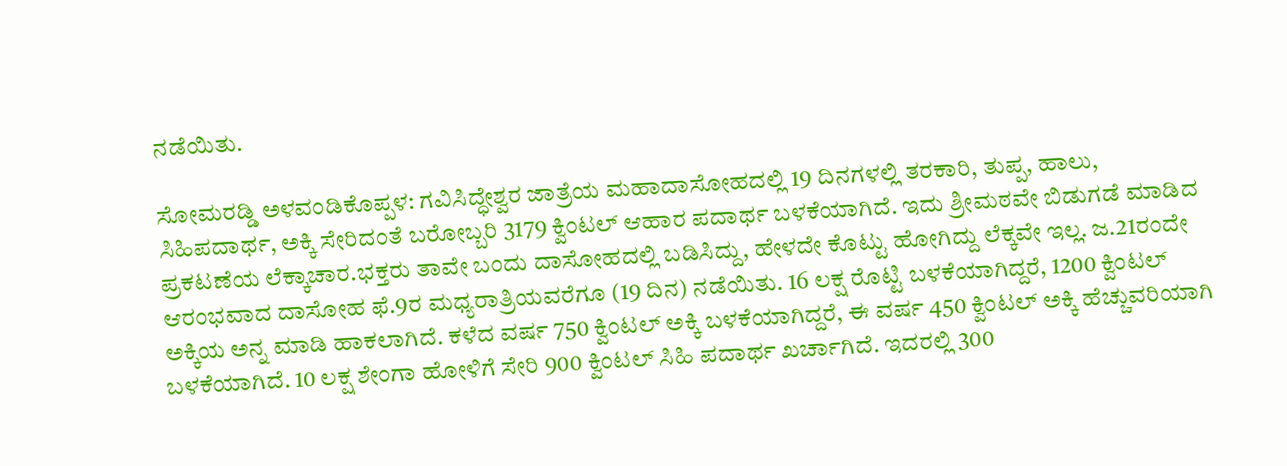ನಡೆಯಿತು.

ಸೋಮರಡ್ಡಿ ಅಳವಂಡಿಕೊಪ್ಪಳ: ಗವಿಸಿದ್ಧೇಶ್ವರ ಜಾತ್ರೆಯ ಮಹಾದಾಸೋಹದಲ್ಲಿ 19 ದಿನಗಳಲ್ಲಿ ತರಕಾರಿ, ತುಪ್ಪ, ಹಾಲು, ಸಿಹಿಪದಾರ್ಥ, ಅಕ್ಕಿ ಸೇರಿದಂತೆ ಬರೋಬ್ಬರಿ 3179 ಕ್ವಿಂಟಲ್ ಆಹಾರ ಪದಾರ್ಥ ಬಳಕೆಯಾಗಿದೆ. ಇದು ಶ್ರೀಮಠವೇ ಬಿಡುಗಡೆ ಮಾಡಿದ ಪ್ರಕಟಣೆಯ ಲೆಕ್ಕಾಚಾರ.ಭಕ್ತರು ತಾವೇ ಬಂದು ದಾಸೋಹದಲ್ಲಿ ಬಡಿಸಿದ್ದು, ಹೇಳದೇ ಕೊಟ್ಟು ಹೋಗಿದ್ದು ಲೆಕ್ಕವೇ ಇಲ್ಲ. ಜ.21ರಂದೇ ಆರಂಭವಾದ ದಾಸೋಹ ಫೆ.9ರ ಮಧ್ಯರಾತ್ರಿಯವರೆಗೂ (19 ದಿನ) ನಡೆಯಿತು. 16 ಲಕ್ಷ ರೊಟ್ಟಿ ಬಳಕೆಯಾಗಿದ್ದರೆ, 1200 ಕ್ವಿಂಟಲ್ ಅಕ್ಕಿಯ ಅನ್ನ ಮಾಡಿ ಹಾಕಲಾಗಿದೆ. ಕಳೆದ ವರ್ಷ 750 ಕ್ವಿಂಟಲ್ ಅಕ್ಕಿ ಬಳಕೆಯಾಗಿದ್ದರೆ, ಈ ವರ್ಷ 450 ಕ್ವಿಂಟಲ್ ಅಕ್ಕಿ ಹೆಚ್ಚುವರಿಯಾಗಿ ಬಳಕೆಯಾಗಿದೆ. 10 ಲಕ್ಷ ಶೇಂಗಾ ಹೋಳಿಗೆ ಸೇರಿ 900 ಕ್ವಿಂಟಲ್ ಸಿಹಿ ಪದಾರ್ಥ ಖರ್ಚಾಗಿದೆ. ಇದರಲ್ಲಿ 300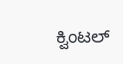ಕ್ವಿಂಟಲ್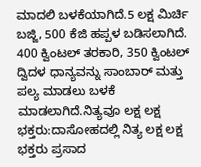ಮಾದಲಿ ಬಳಕೆಯಾಗಿದೆ.5 ಲಕ್ಷ ಮಿರ್ಚಿ ಬಜ್ಜಿ, 500 ಕೆಜಿ ಹಪ್ಪಳ ಬಡಿಸಲಾಗಿದೆ. 400 ಕ್ವಿಂಟಲ್ ತರಕಾರಿ, 350 ಕ್ವಿಂಟಲ್ ದ್ವಿದಳ ಧಾನ್ಯವನ್ನು ಸಾಂಬಾರ್ ಮತ್ತು ಪಲ್ಯ ಮಾಡಲು ಬಳಕೆ ಮಾಡಲಾಗಿದೆ.ನಿತ್ಯವೂ ಲಕ್ಷ ಲಕ್ಷ ಭಕ್ತರು:ದಾಸೋಹದಲ್ಲಿ ನಿತ್ಯ ಲಕ್ಷ ಲಕ್ಷ ಭಕ್ತರು ಪ್ರಸಾದ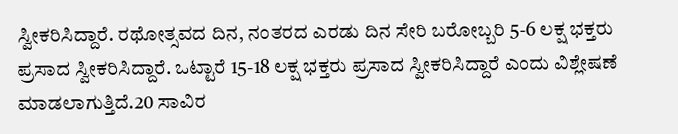ಸ್ವೀಕರಿಸಿದ್ದಾರೆ. ರಥೋತ್ಸವದ ದಿನ, ನಂತರದ ಎರಡು ದಿನ ಸೇರಿ ಬರೋಬ್ಬರಿ 5-6 ಲಕ್ಷ ಭಕ್ತರು ಪ್ರಸಾದ ಸ್ವೀಕರಿಸಿದ್ದಾರೆ. ಒಟ್ಟಾರೆ 15-18 ಲಕ್ಷ ಭಕ್ತರು ಪ್ರಸಾದ ಸ್ವೀಕರಿಸಿದ್ದಾರೆ ಎಂದು ವಿಶ್ಲೇಷಣೆ ಮಾಡಲಾಗುತ್ತಿದೆ.20 ಸಾವಿರ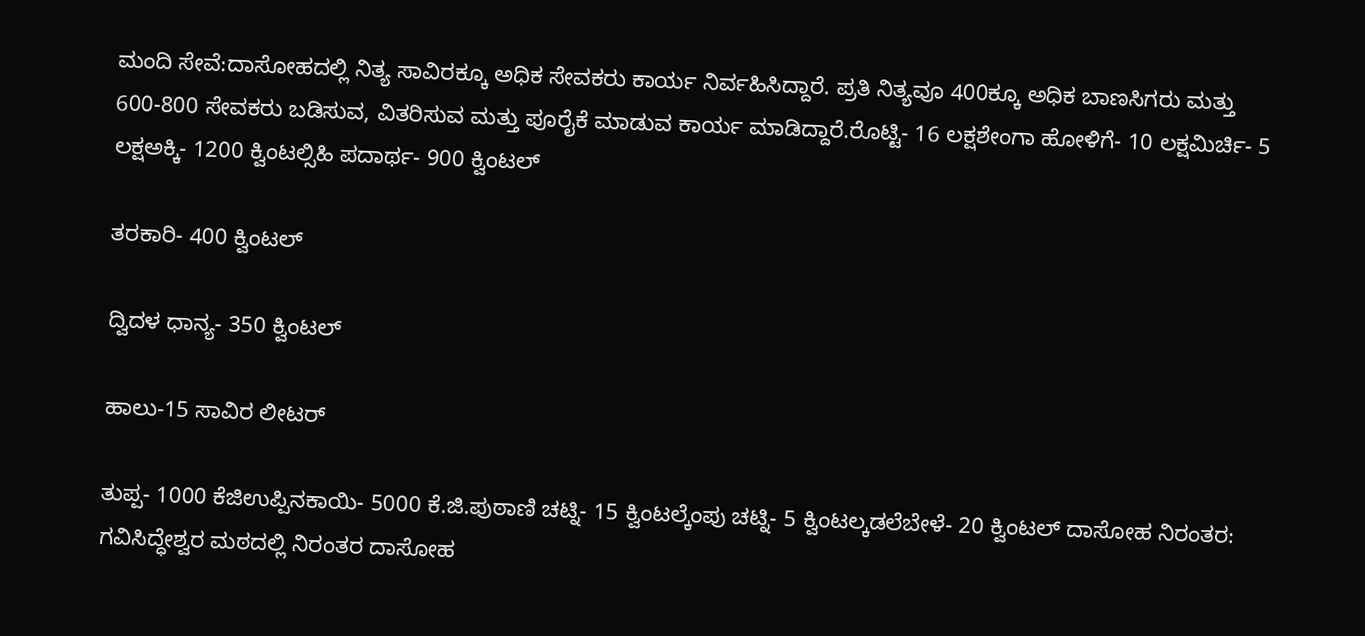ಮಂದಿ ಸೇವೆ:ದಾಸೋಹದಲ್ಲಿ ನಿತ್ಯ ಸಾವಿರಕ್ಕೂ ಅಧಿಕ ಸೇವಕರು ಕಾರ್ಯ ನಿರ್ವಹಿಸಿದ್ದಾರೆ. ಪ್ರತಿ ನಿತ್ಯವೂ 400ಕ್ಕೂ ಅಧಿಕ ಬಾಣಸಿಗರು ಮತ್ತು 600-800 ಸೇವಕರು ಬಡಿಸುವ, ವಿತರಿಸುವ ಮತ್ತು ಪೂರೈಕೆ ಮಾಡುವ ಕಾರ್ಯ ಮಾಡಿದ್ದಾರೆ.ರೊಟ್ಟಿ- 16 ಲಕ್ಷಶೇಂಗಾ ಹೋಳಿಗೆ- 10 ಲಕ್ಷಮಿರ್ಚಿ- 5 ಲಕ್ಷಅಕ್ಕಿ- 1200 ಕ್ವಿಂಟಲ್ಸಿಹಿ ಪದಾರ್ಥ- 900 ಕ್ವಿಂಟಲ್

ತರಕಾರಿ- 400 ಕ್ವಿಂಟಲ್

ದ್ವಿದಳ ಧಾನ್ಯ- 350 ಕ್ವಿಂಟಲ್

ಹಾಲು-15 ಸಾವಿರ ಲೀಟರ್

ತುಪ್ಪ- 1000 ಕೆಜಿಉಪ್ಪಿನಕಾಯಿ- 5000 ಕೆ.ಜಿ.ಪುಠಾಣಿ ಚಟ್ನಿ- 15 ಕ್ವಿಂಟಲ್ಕೆಂಪು ಚಟ್ನಿ- 5 ಕ್ವಿಂಟಲ್ಕಡಲೆಬೇಳೆ- 20 ಕ್ವಿಂಟಲ್ ದಾಸೋಹ ನಿರಂತರ: ಗವಿಸಿದ್ಧೇಶ್ವರ ಮಠದಲ್ಲಿ ನಿರಂತರ ದಾಸೋಹ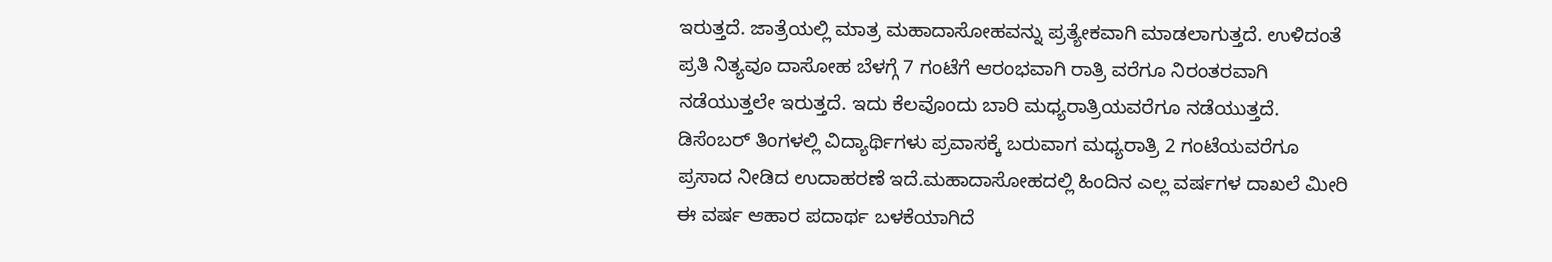ಇರುತ್ತದೆ. ಜಾತ್ರೆಯಲ್ಲಿ ಮಾತ್ರ ಮಹಾದಾಸೋಹವನ್ನು ಪ್ರತ್ಯೇಕವಾಗಿ ಮಾಡಲಾಗುತ್ತದೆ. ಉಳಿದಂತೆ ಪ್ರತಿ ನಿತ್ಯವೂ ದಾಸೋಹ ಬೆಳಗ್ಗೆ 7 ಗಂಟೆಗೆ ಆರಂಭವಾಗಿ ರಾತ್ರಿ ವರೆಗೂ ನಿರಂತರವಾಗಿ ನಡೆಯುತ್ತಲೇ ಇರುತ್ತದೆ. ಇದು ಕೆಲವೊಂದು ಬಾರಿ ಮಧ್ಯರಾತ್ರಿಯವರೆಗೂ ನಡೆಯುತ್ತದೆ. ಡಿಸೆಂಬರ್ ತಿಂಗಳಲ್ಲಿ ವಿದ್ಯಾರ್ಥಿಗಳು ಪ್ರವಾಸಕ್ಕೆ ಬರುವಾಗ ಮಧ್ಯರಾತ್ರಿ 2 ಗಂಟೆಯವರೆಗೂ ಪ್ರಸಾದ ನೀಡಿದ ಉದಾಹರಣೆ ಇದೆ.ಮಹಾದಾಸೋಹದಲ್ಲಿ ಹಿಂದಿನ ಎಲ್ಲ ವರ್ಷಗಳ ದಾಖಲೆ ಮೀರಿ ಈ ವರ್ಷ ಆಹಾರ ಪದಾರ್ಥ ಬಳಕೆಯಾಗಿದೆ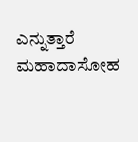ಎನ್ನುತ್ತಾರೆ ಮಹಾದಾಸೋಹ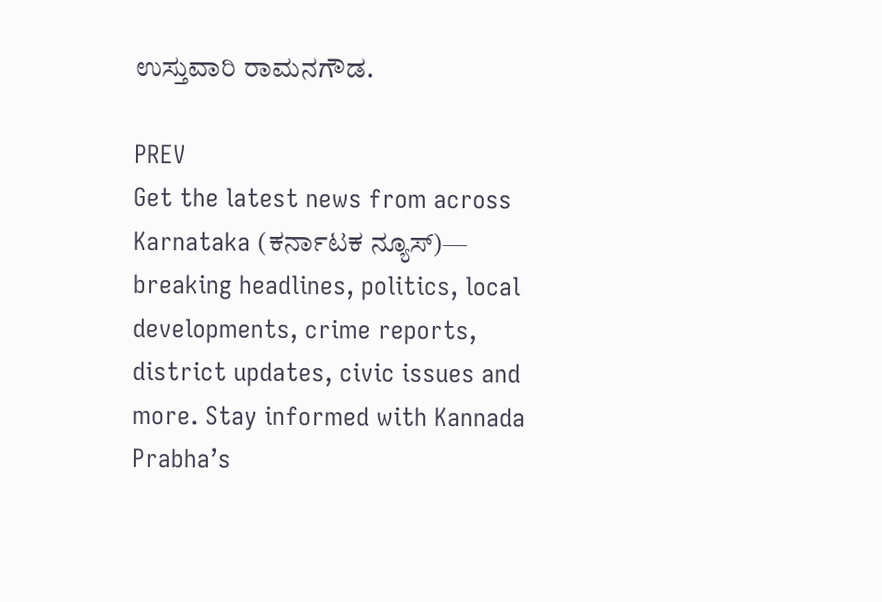ಉಸ್ತುವಾರಿ ರಾಮನಗೌಡ.

PREV
Get the latest news from across Karnataka (ಕರ್ನಾಟಕ ನ್ಯೂಸ್)— breaking headlines, politics, local developments, crime reports, district updates, civic issues and more. Stay informed with Kannada Prabha’s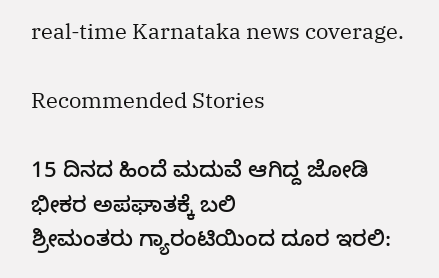real‑time Karnataka news coverage.

Recommended Stories

15 ದಿನದ ಹಿಂದೆ ಮದುವೆ ಆಗಿದ್ದ ಜೋಡಿ ಭೀಕರ ಅಪಘಾತಕ್ಕೆ ಬಲಿ
ಶ್ರೀಮಂತರು ಗ್ಯಾರಂಟಿಯಿಂದ ದೂರ ಇರಲಿ: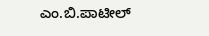ಎಂ.ಬಿ.ಪಾಟೀಲ್‌